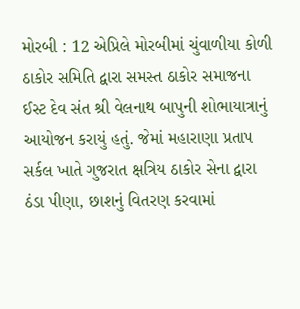મોરબી : 12 એપ્રિલે મોરબીમાં ચુંવાળીયા કોળી ઠાકોર સમિતિ દ્વારા સમસ્ત ઠાકોર સમાજના ઈસ્ટ દેવ સંત શ્રી વેલનાથ બાપુની શોભાયાત્રાનું આયોજન કરાયું હતું. જેમાં મહારાણા પ્રતાપ સર્કલ ખાતે ગુજરાત ક્ષત્રિય ઠાકોર સેના દ્વારા ઠંડા પીણા, છાશનું વિતરણ કરવામાં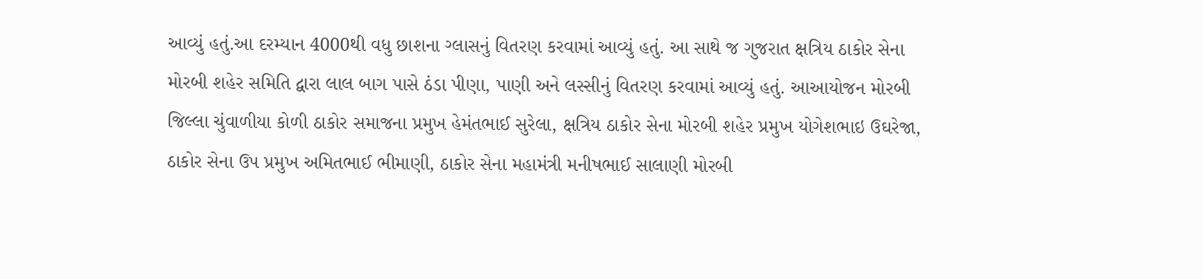આવ્યું હતું.આ દરમ્યાન 4000થી વધુ છાશના ગ્લાસનું વિતરણ કરવામાં આવ્યું હતું. આ સાથે જ ગુજરાત ક્ષત્રિય ઠાકોર સેના મોરબી શહેર સમિતિ દ્વારા લાલ બાગ પાસે ઠંડા પીણા, પાણી અને લસ્સીનું વિતરણ કરવામાં આવ્યું હતું. આઆયોજન મોરબી જિલ્લા ચુંવાળીયા કોળી ઠાકોર સમાજના પ્રમુખ હેમંતભાઈ સુરેલા, ક્ષત્રિય ઠાકોર સેના મોરબી શહેર પ્રમુખ યોગેશભાઇ ઉઘરેજા, ઠાકોર સેના ઉપ પ્રમુખ અમિતભાઈ ભીમાણી, ઠાકોર સેના મહામંત્રી મનીષભાઈ સાલાણી મોરબી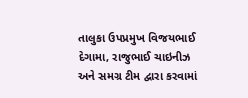તાલુકા ઉપપ્રમુખ વિજયભાઈ દેગામા, રાજુભાઈ ચાઇનીઝ અને સમગ્ર ટીમ દ્વારા કરવામાં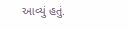આવ્યું હતું.